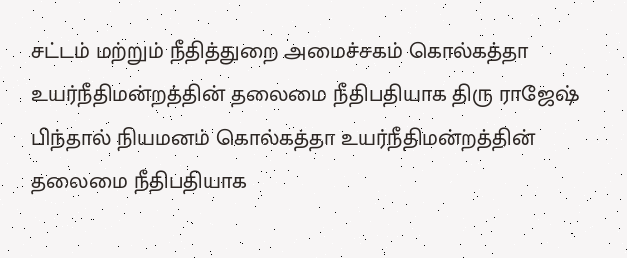சட்டம் மற்றும் நீதித்துறை அமைச்சகம் கொல்கத்தா உயர்நீதிமன்றத்தின் தலைமை நீதிபதியாக திரு ராஜேஷ் பிந்தால் நியமனம் கொல்கத்தா உயர்நீதிமன்றத்தின் தலைமை நீதிபதியாக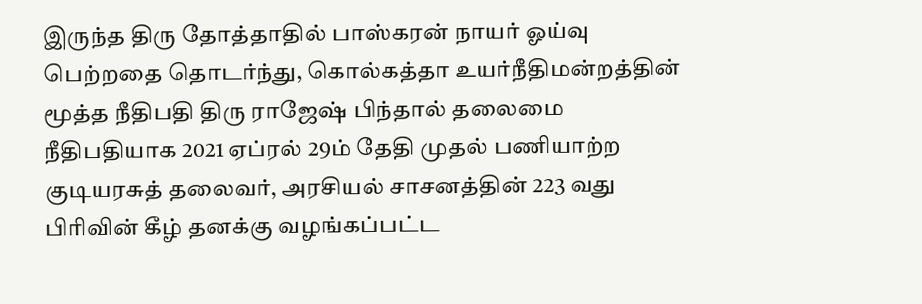இருந்த திரு தோத்தாதில் பாஸ்கரன் நாயர் ஓய்வு பெற்றதை தொடர்ந்து, கொல்கத்தா உயர்நீதிமன்றத்தின் மூத்த நீதிபதி திரு ராஜேஷ் பிந்தால் தலைமை நீதிபதியாக 2021 ஏப்ரல் 29ம் தேதி முதல் பணியாற்ற குடியரசுத் தலைவர், அரசியல் சாசனத்தின் 223 வது பிரிவின் கீழ் தனக்கு வழங்கப்பட்ட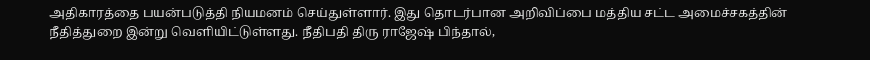அதிகாரத்தை பயன்படுத்தி நியமனம் செய்துள்ளார். இது தொடர்பான அறிவிப்பை மத்திய சட்ட அமைச்சகத்தின் நீதித்துறை இன்று வெளியிட்டுள்ளது. நீதிபதி திரு ராஜேஷ் பிந்தால்,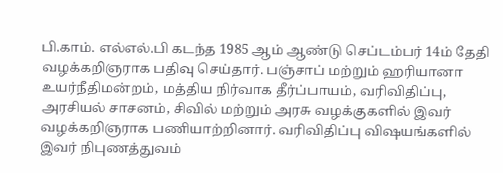பி.காம். எல்எல்.பி கடந்த 1985 ஆம் ஆண்டு செப்டம்பர் 14ம் தேதி வழக்கறிஞராக பதிவு செய்தார். பஞ்சாப் மற்றும் ஹரியானா உயர்நீதிமன்றம், மத்திய நிர்வாக தீர்ப்பாயம், வரிவிதிப்பு, அரசியல் சாசனம், சிவில் மற்றும் அரசு வழக்குகளில் இவர் வழக்கறிஞராக பணியாற்றினார். வரிவிதிப்பு விஷயங்களில் இவர் நிபுணத்துவம்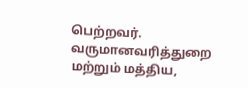பெற்றவர். வருமானவரித்துறை மற்றும் மத்திய,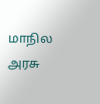மாநில அரசு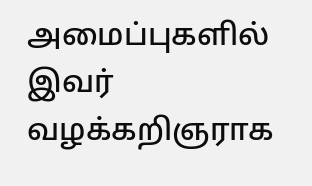அமைப்புகளில் இவர் வழக்கறிஞராக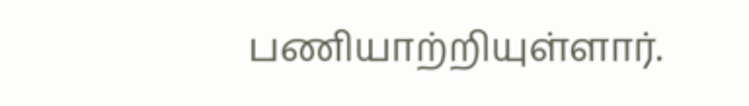பணியாற்றியுள்ளார்.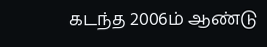கடந்த 2006ம் ஆண்டு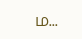ம...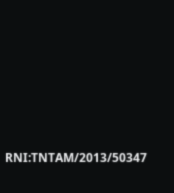RNI:TNTAM/2013/50347